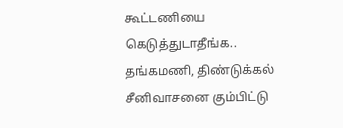கூட்டணியை கெடுத்துடாதீங்க.. தங்கமணி, திண்டுக்கல் சீனிவாசனை கும்பிட்டு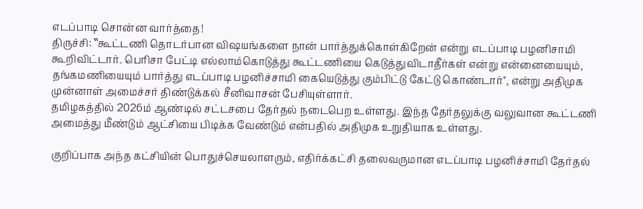எடப்பாடி சொன்ன வார்த்தை!
திருச்சி: ‛‛கூட்டணி தொடர்பான விஷயங்களை நான் பார்த்துக்கொள்கிறேன் என்று எடப்பாடி பழனிசாமி கூறிவிட்டார். பெரிசா பேட்டி எல்லாம்கொடுத்து கூட்டணியை கெடுத்துவிடாதீர்கள் என்று என்னையையும், தங்கமணியையும் பார்த்து எடப்பாடி பழனிச்சாமி கையெடுத்து கும்பிட்டு கேட்டு கொண்டார்'', என்று அதிமுக முன்னாள் அமைச்சர் திண்டுக்கல் சீனிவாசன் பேசியுள்ளார்.
தமிழகத்தில் 2026ம் ஆண்டில் சட்டசபை தேர்தல் நடைபெற உள்ளது. இந்த தேர்தலுக்கு வலுவான கூட்டணி அமைத்து மீண்டும் ஆட்சியை பிடிக்க வேண்டும் என்பதில் அதிமுக உறுதியாக உள்ளது.

குறிப்பாக அந்த கட்சியின் பொதுச்செயலாளரும், எதிர்க்கட்சி தலைவருமான எடப்பாடி பழனிச்சாமி தேர்தல்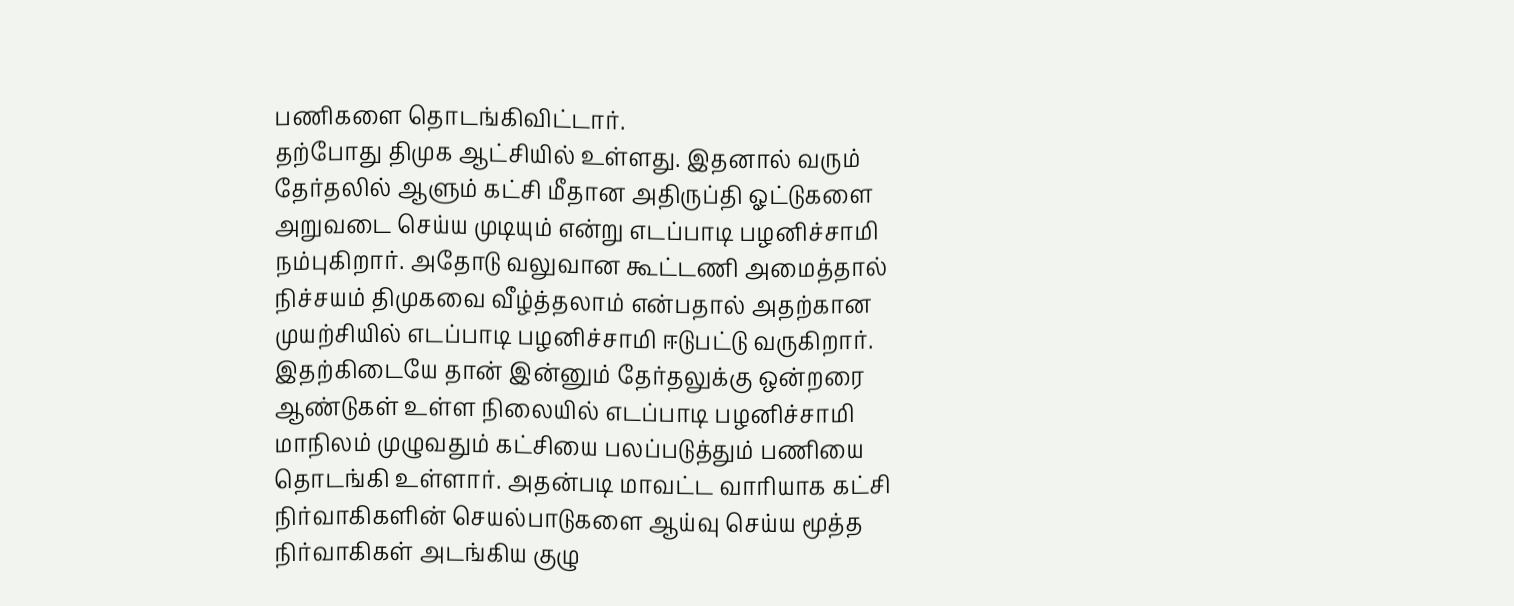பணிகளை தொடங்கிவிட்டார்.
தற்போது திமுக ஆட்சியில் உள்ளது. இதனால் வரும் தேர்தலில் ஆளும் கட்சி மீதான அதிருப்தி ஓட்டுகளை அறுவடை செய்ய முடியும் என்று எடப்பாடி பழனிச்சாமி நம்புகிறார். அதோடு வலுவான கூட்டணி அமைத்தால் நிச்சயம் திமுகவை வீழ்த்தலாம் என்பதால் அதற்கான முயற்சியில் எடப்பாடி பழனிச்சாமி ஈடுபட்டு வருகிறார்.
இதற்கிடையே தான் இன்னும் தேர்தலுக்கு ஒன்றரை ஆண்டுகள் உள்ள நிலையில் எடப்பாடி பழனிச்சாமி மாநிலம் முழுவதும் கட்சியை பலப்படுத்தும் பணியை தொடங்கி உள்ளார். அதன்படி மாவட்ட வாரியாக கட்சி நிர்வாகிகளின் செயல்பாடுகளை ஆய்வு செய்ய மூத்த நிர்வாகிகள் அடங்கிய குழு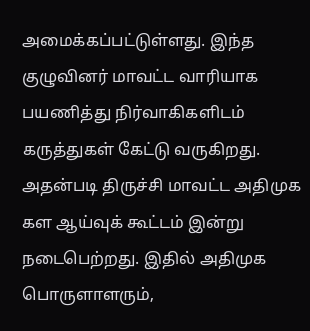அமைக்கப்பட்டுள்ளது. இந்த குழுவினர் மாவட்ட வாரியாக பயணித்து நிர்வாகிகளிடம் கருத்துகள் கேட்டு வருகிறது.
அதன்படி திருச்சி மாவட்ட அதிமுக கள ஆய்வுக் கூட்டம் இன்று நடைபெற்றது. இதில் அதிமுக பொருளாளரும்,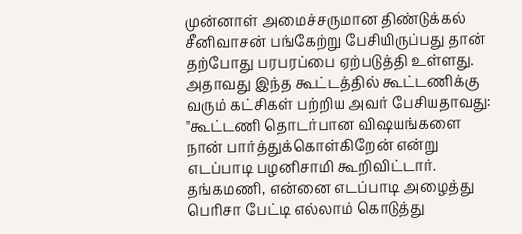முன்னாள் அமைச்சருமான திண்டுக்கல் சீனிவாசன் பங்கேற்று பேசியிருப்பது தான் தற்போது பரபரப்பை ஏற்படுத்தி உள்ளது. அதாவது இந்த கூட்டத்தில் கூட்டணிக்கு வரும் கட்சிகள் பற்றிய அவர் பேசியதாவது:
"கூட்டணி தொடர்பான விஷயங்களை நான் பார்த்துக்கொள்கிறேன் என்று எடப்பாடி பழனிசாமி கூறிவிட்டார். தங்கமணி, என்னை எடப்பாடி அழைத்து பெரிசா பேட்டி எல்லாம் கொடுத்து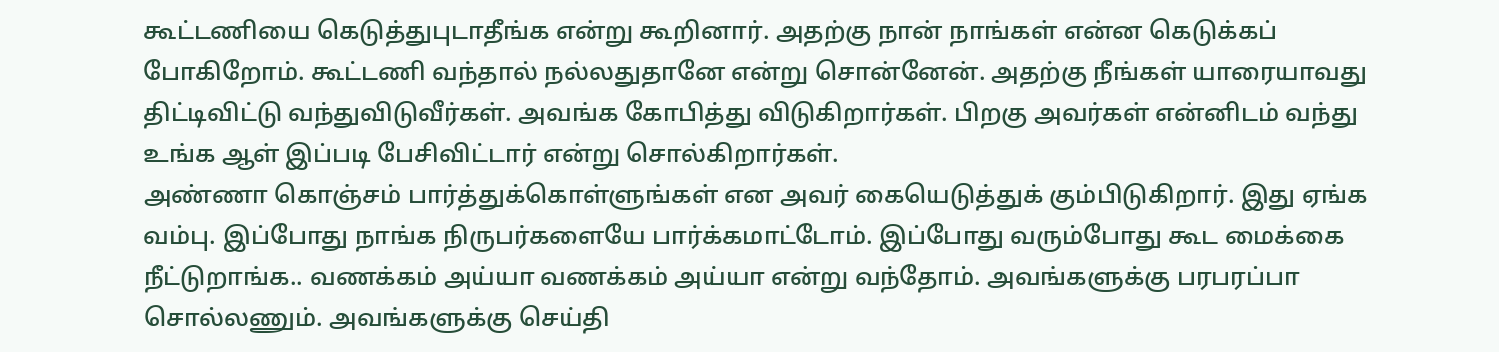கூட்டணியை கெடுத்துபுடாதீங்க என்று கூறினார். அதற்கு நான் நாங்கள் என்ன கெடுக்கப் போகிறோம். கூட்டணி வந்தால் நல்லதுதானே என்று சொன்னேன். அதற்கு நீங்கள் யாரையாவது திட்டிவிட்டு வந்துவிடுவீர்கள். அவங்க கோபித்து விடுகிறார்கள். பிறகு அவர்கள் என்னிடம் வந்து உங்க ஆள் இப்படி பேசிவிட்டார் என்று சொல்கிறார்கள்.
அண்ணா கொஞ்சம் பார்த்துக்கொள்ளுங்கள் என அவர் கையெடுத்துக் கும்பிடுகிறார். இது ஏங்க வம்பு. இப்போது நாங்க நிருபர்களையே பார்க்கமாட்டோம். இப்போது வரும்போது கூட மைக்கை நீட்டுறாங்க.. வணக்கம் அய்யா வணக்கம் அய்யா என்று வந்தோம். அவங்களுக்கு பரபரப்பா சொல்லணும். அவங்களுக்கு செய்தி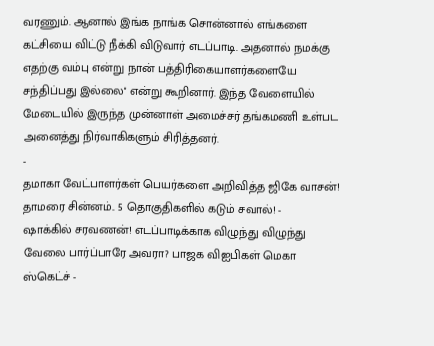வரணும். ஆனால் இங்க நாங்க சொன்னால் எங்களை கட்சியை விட்டு நீக்கி விடுவார் எடப்பாடி. அதனால் நமக்கு எதற்கு வம்பு என்று நான் பத்திரிகையாளர்களையே சந்திப்பது இல்லை'' என்று கூறினார். இந்த வேளையில் மேடையில் இருந்த முன்னாள் அமைச்சர் தங்கமணி உள்பட அனைத்து நிர்வாகிகளும் சிரித்தனர்.
-
தமாகா வேட்பாளர்கள் பெயர்களை அறிவித்த ஜிகே வாசன்! தாமரை சின்னம்.. 5 தொகுதிகளில் கடும் சவால்! -
ஷாக்கில் சரவணன்! எடப்பாடிக்காக விழுந்து விழுந்து வேலை பார்ப்பாரே அவரா? பாஜக விஐபிகள் மெகா ஸ்கெட்ச் -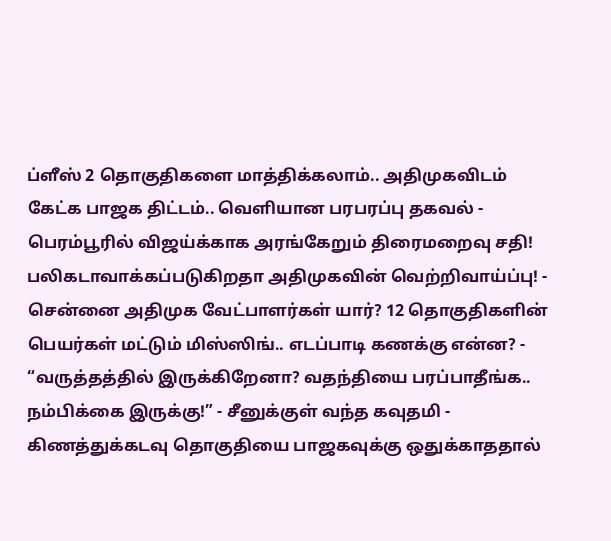ப்ளீஸ் 2 தொகுதிகளை மாத்திக்கலாம்.. அதிமுகவிடம் கேட்க பாஜக திட்டம்.. வெளியான பரபரப்பு தகவல் -
பெரம்பூரில் விஜய்க்காக அரங்கேறும் திரைமறைவு சதி! பலிகடாவாக்கப்படுகிறதா அதிமுகவின் வெற்றிவாய்ப்பு! -
சென்னை அதிமுக வேட்பாளர்கள் யார்? 12 தொகுதிகளின் பெயர்கள் மட்டும் மிஸ்ஸிங்.. எடப்பாடி கணக்கு என்ன? -
“வருத்தத்தில் இருக்கிறேனா? வதந்தியை பரப்பாதீங்க.. நம்பிக்கை இருக்கு!” - சீனுக்குள் வந்த கவுதமி -
கிணத்துக்கடவு தொகுதியை பாஜகவுக்கு ஒதுக்காததால்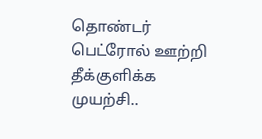தொண்டர் பெட்ரோல் ஊற்றி தீக்குளிக்க முயற்சி..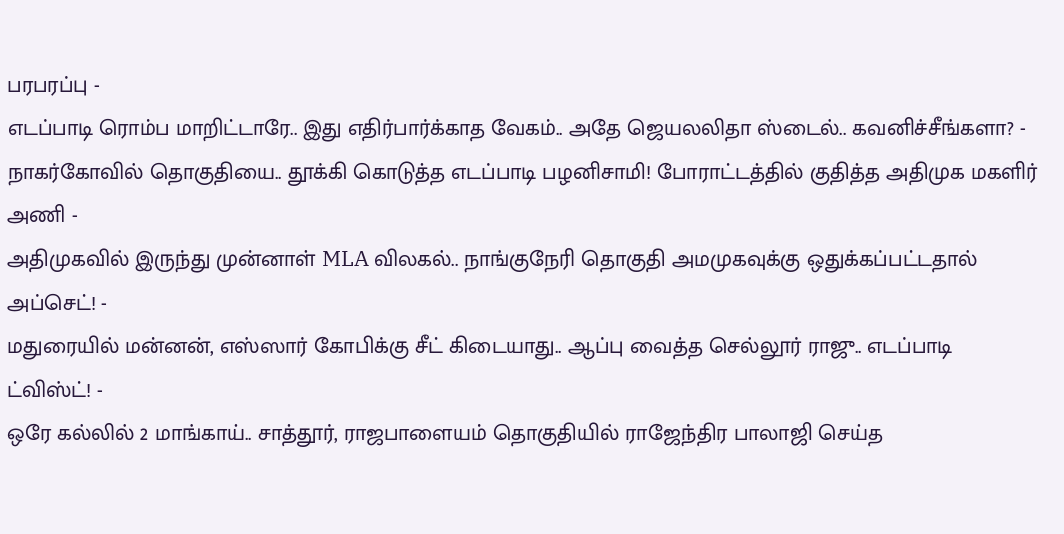பரபரப்பு -
எடப்பாடி ரொம்ப மாறிட்டாரே.. இது எதிர்பார்க்காத வேகம்.. அதே ஜெயலலிதா ஸ்டைல்.. கவனிச்சீங்களா? -
நாகர்கோவில் தொகுதியை.. தூக்கி கொடுத்த எடப்பாடி பழனிசாமி! போராட்டத்தில் குதித்த அதிமுக மகளிர் அணி -
அதிமுகவில் இருந்து முன்னாள் MLA விலகல்.. நாங்குநேரி தொகுதி அமமுகவுக்கு ஒதுக்கப்பட்டதால் அப்செட்! -
மதுரையில் மன்னன், எஸ்ஸார் கோபிக்கு சீட் கிடையாது.. ஆப்பு வைத்த செல்லூர் ராஜு.. எடப்பாடி ட்விஸ்ட்! -
ஒரே கல்லில் 2 மாங்காய்.. சாத்தூர், ராஜபாளையம் தொகுதியில் ராஜேந்திர பாலாஜி செய்த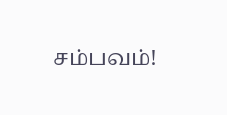சம்பவம்!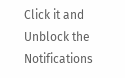Click it and Unblock the Notifications